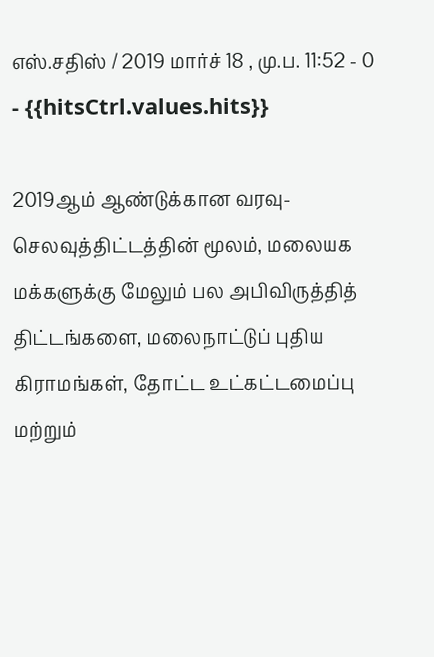எஸ்.சதிஸ் / 2019 மார்ச் 18 , மு.ப. 11:52 - 0 - {{hitsCtrl.values.hits}}

2019ஆம் ஆண்டுக்கான வரவு-செலவுத்திட்டத்தின் மூலம், மலையக மக்களுக்கு மேலும் பல அபிவிருத்தித் திட்டங்களை, மலைநாட்டுப் புதிய கிராமங்கள், தோட்ட உட்கட்டமைப்பு மற்றும்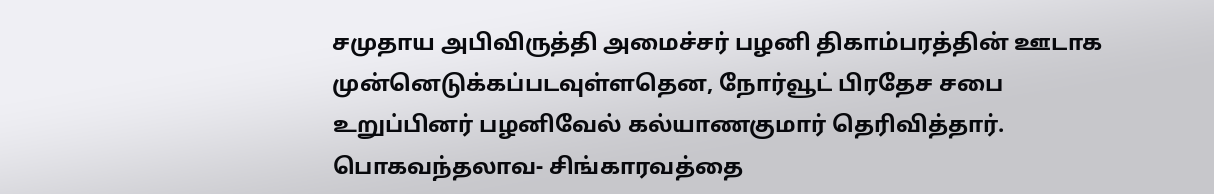சமுதாய அபிவிருத்தி அமைச்சர் பழனி திகாம்பரத்தின் ஊடாக முன்னெடுக்கப்படவுள்ளதென, நோர்வூட் பிரதேச சபை உறுப்பினர் பழனிவேல் கல்யாணகுமார் தெரிவித்தார்.
பொகவந்தலாவ- சிங்காரவத்தை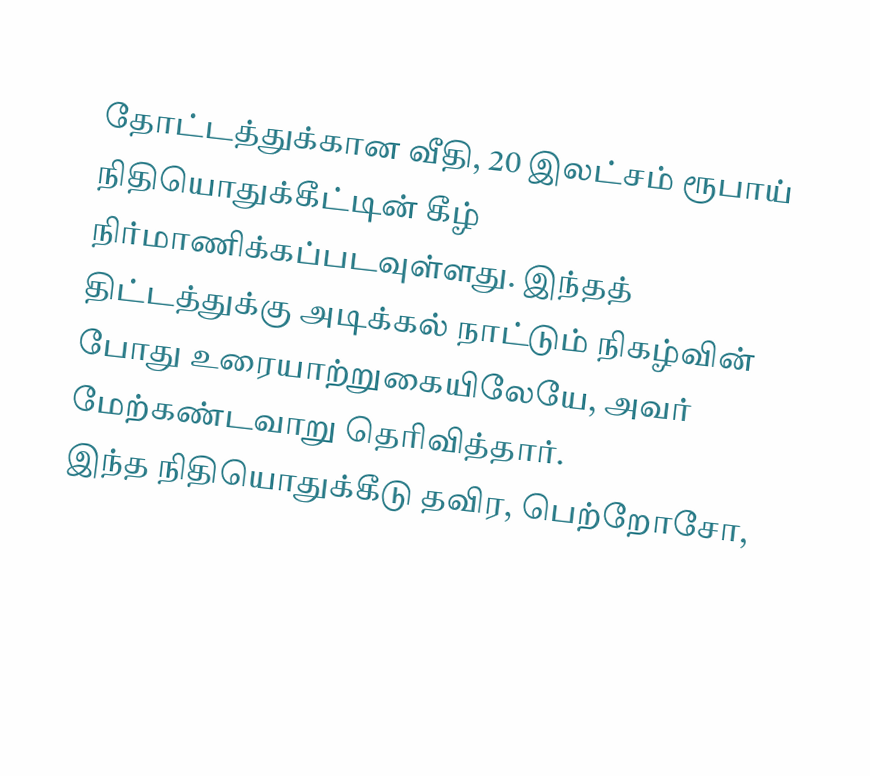தோட்டத்துக்கான வீதி, 20 இலட்சம் ரூபாய் நிதியொதுக்கீட்டின் கீழ் நிர்மாணிக்கப்படவுள்ளது. இந்தத் திட்டத்துக்கு அடிக்கல் நாட்டும் நிகழ்வின் போது உரையாற்றுகையிலேயே, அவர் மேற்கண்டவாறு தெரிவித்தார்.
இந்த நிதியொதுக்கீடு தவிர, பெற்றோசோ,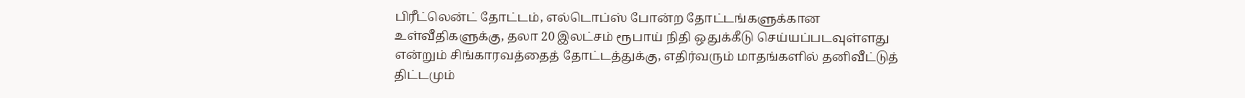பிரீட்லென்ட் தோட்டம், எல்டொப்ஸ் போன்ற தோட்டங்களுக்கான உள்வீதிகளுக்கு, தலா 20 இலட்சம் ரூபாய் நிதி ஒதுக்கீடு செய்யப்படவுள்ளது என்றும் சிங்காரவத்தைத் தோட்டத்துக்கு, எதிர்வரும் மாதங்களில் தனிவீட்டுத் திட்டமும்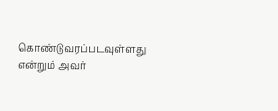கொண்டுவரப்படவுள்ளது என்றும் அவர்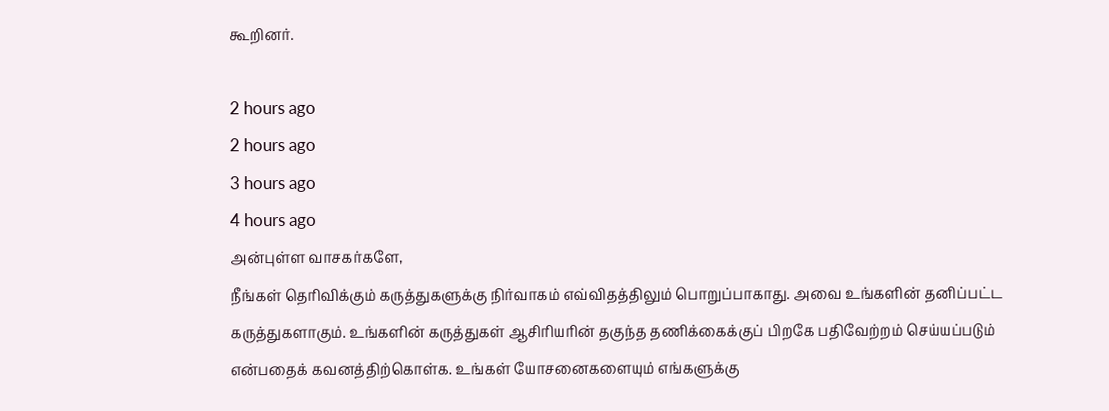கூறினர்.

2 hours ago
2 hours ago
3 hours ago
4 hours ago
அன்புள்ள வாசகர்களே,
நீங்கள் தெரிவிக்கும் கருத்துகளுக்கு நிர்வாகம் எவ்விதத்திலும் பொறுப்பாகாது. அவை உங்களின் தனிப்பட்ட கருத்துகளாகும். உங்களின் கருத்துகள் ஆசிரியரின் தகுந்த தணிக்கைக்குப் பிறகே பதிவேற்றம் செய்யப்படும் என்பதைக் கவனத்திற்கொள்க. உங்கள் யோசனைகளையும் எங்களுக்கு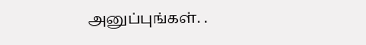அனுப்புங்கள். .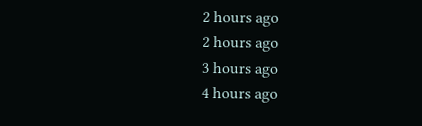2 hours ago
2 hours ago
3 hours ago
4 hours ago